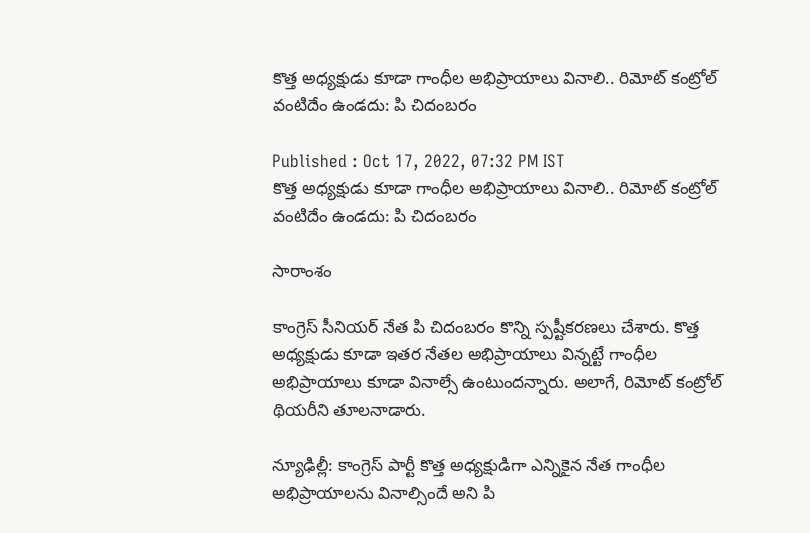కొత్త అధ్యక్షుడు కూడా గాంధీల అభిప్రాయాలు వినాలి.. రిమోట్ కంట్రోల్ వంటిదేం ఉండదు: పి చిదంబరం

Published : Oct 17, 2022, 07:32 PM IST
కొత్త అధ్యక్షుడు కూడా గాంధీల అభిప్రాయాలు వినాలి.. రిమోట్ కంట్రోల్ వంటిదేం ఉండదు: పి చిదంబరం

సారాంశం

కాంగ్రెస్ సీనియర్ నేత పి చిదంబరం కొన్ని స్పష్టీకరణలు చేశారు. కొత్త అధ్యక్షుడు కూడా ఇతర నేతల అభిప్రాయాలు విన్నట్టే గాంధీల అభిప్రాయాలు కూడా వినాల్సే ఉంటుందన్నారు. అలాగే, రిమోట్ కంట్రోల్ థియరీని తూలనాడారు.

న్యూఢిల్లీ: కాంగ్రెస్ పార్టీ కొత్త అధ్యక్షుడిగా ఎన్నికైన నేత గాంధీల అభిప్రాయాలను వినాల్సిందే అని పి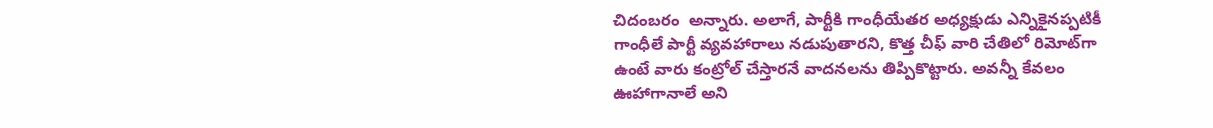చిదంబరం  అన్నారు. అలాగే, పార్టీకి గాంధీయేతర అధ్యక్షుడు ఎన్నికైనప్పటికీ గాంధీలే పార్టీ వ్యవహారాలు నడుపుతారని, కొత్త చీఫ్ వారి చేతిలో రిమోట్‌గా ఉంటే వారు కంట్రోల్ చేస్తారనే వాదనలను తిప్పికొట్టారు. అవన్నీ కేవలం ఊహాగానాలే అని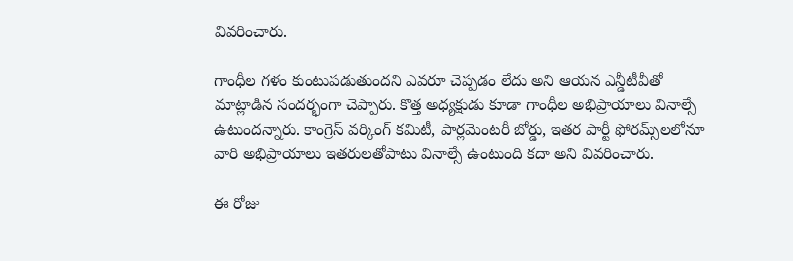వివరించారు.

గాంధీల గళం కుంటుపడుతుందని ఎవరూ చెప్పడం లేదు అని ఆయన ఎన్డీటీవీతో మాట్లాడిన సందర్భంగా చెప్పారు. కొత్త అధ్యక్షుడు కూడా గాంధీల అభిప్రాయాలు వినాల్సే ఉటుందన్నారు. కాంగ్రెస్ వర్కింగ్ కమిటీ, పార్లమెంటరీ బోర్డు, ఇతర పార్టీ ఫోరమ్స్‌లలోనూ వారి అభిప్రాయాలు ఇతరులతోపాటు వినాల్సే ఉంటుంది కదా అని వివరించారు.

ఈ రోజు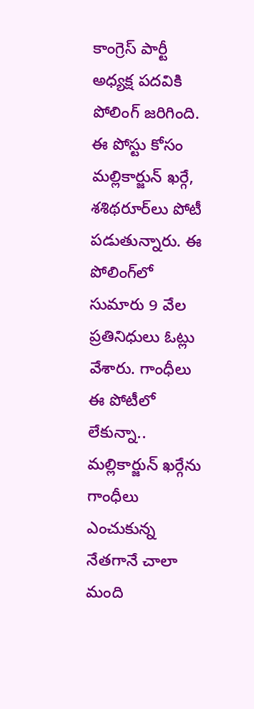కాంగ్రెస్ పార్టీ అధ్యక్ష పదవికి పోలింగ్ జరిగింది. ఈ పోస్టు కోసం మల్లికార్జున్ ఖర్గే, శశిథరూర్‌లు పోటీ పడుతున్నారు. ఈ పోలింగ్‌లో సుమారు 9 వేల ప్రతినిధులు ఓట్లు వేశారు. గాంధీలు ఈ పోటీలో లేకున్నా.. మల్లికార్జున్ ఖర్గేను గాంధీలు ఎంచుకున్న నేతగానే చాలా మంది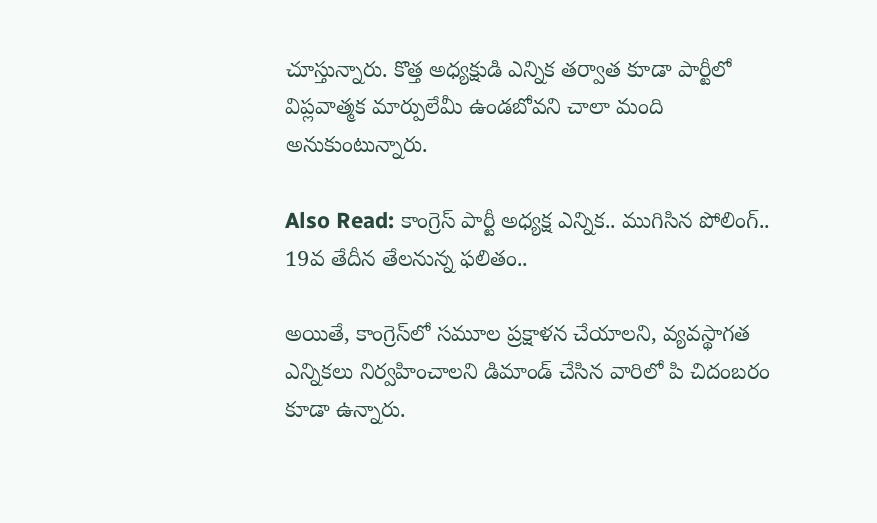చూస్తున్నారు. కొత్త అధ్యక్షుడి ఎన్నిక తర్వాత కూడా పార్టీలో విప్లవాత్మక మార్పులేమీ ఉండబోవని చాలా మంది అనుకుంటున్నారు.

Also Read: కాంగ్రెస్ పార్టీ అధ్యక్ష ఎన్నిక.. ముగిసిన పోలింగ్.. 19వ తేదీన తేలనున్న ఫలితం..

అయితే, కాంగ్రెస్‌లో సమూల ప్రక్షాళన చేయాలని, వ్యవస్థాగత ఎన్నికలు నిర్వహించాలని డిమాండ్ చేసిన వారిలో పి చిదంబరం కూడా ఉన్నారు.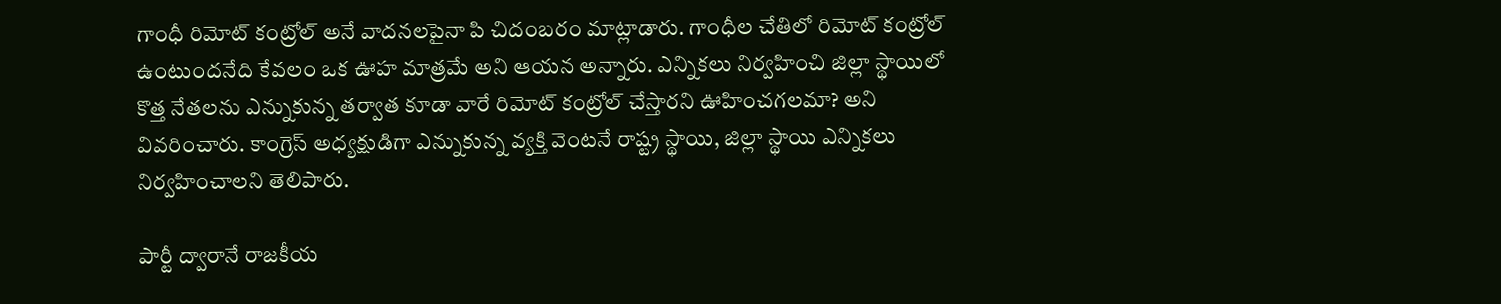గాంధీ రిమోట్ కంట్రోల్ అనే వాదనలపైనా పి చిదంబరం మాట్లాడారు. గాంధీల చేతిలో రిమోట్ కంట్రోల్ ఉంటుందనేది కేవలం ఒక ఊహ మాత్రమే అని ఆయన అన్నారు. ఎన్నికలు నిర్వహించి జిల్లా స్థాయిలో కొత్త నేతలను ఎన్నుకున్న తర్వాత కూడా వారే రిమోట్ కంట్రోల్ చేస్తారని ఊహించగలమా? అని వివరించారు. కాంగ్రెస్ అధ్యక్షుడిగా ఎన్నుకున్న వ్యక్తి వెంటనే రాష్ట్ర స్థాయి, జిల్లా స్థాయి ఎన్నికలు నిర్వహించాలని తెలిపారు.

పార్టీ ద్వారానే రాజకీయ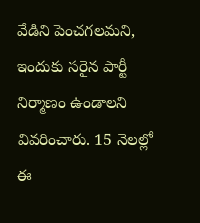వేడిని పెంచగలమని, ఇందుకు సరైన పార్టీ నిర్మాణం ఉండాలని వివరించారు. 15 నెలల్లో ఈ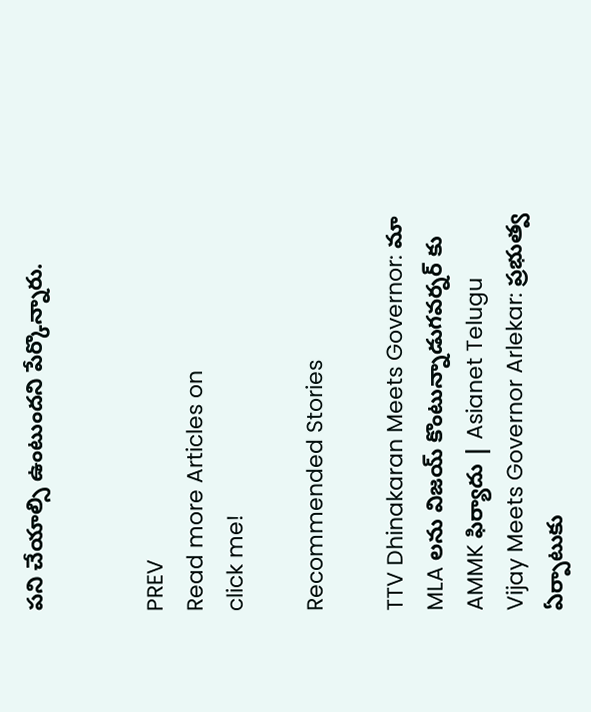పని చేయాల్సి ఉంటుందని పేర్కొన్నారు.


PREV
Read more Articles on
click me!

Recommended Stories

TTV Dhinakaran Meets Governor: మా MLA లను విజయ్ కొంటున్నాడుగవర్నర్ కు AMMK ఫిర్యాదు | Asianet Telugu
Vijay Meets Governor Arlekar: ప్రభుత్వ ఏర్పాటుకు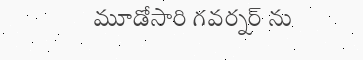మూడోసారి గవర్నర్ ను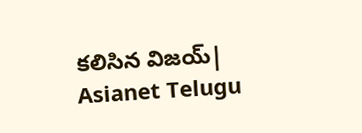కలిసిన విజయ్| Asianet Telugu